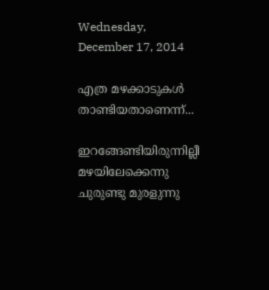Wednesday, December 17, 2014

എത്ര മഴക്കാടുകൾ താണ്ടിയതാണെന്ന്...

ഇറങ്ങേണ്ടിയിരുന്നില്ലീ
മഴയിലേക്കെന്നു
ചുരുണ്ടു മുരളുന്നു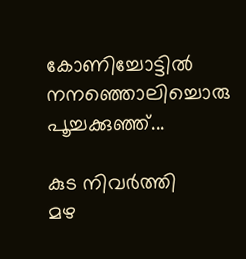കോണിച്ചോട്ടിൽ
നനഞ്ഞൊലിച്ചൊരു
പൂച്ചക്കുഞ്ഞ്...

കുട നിവർത്തി
മഴ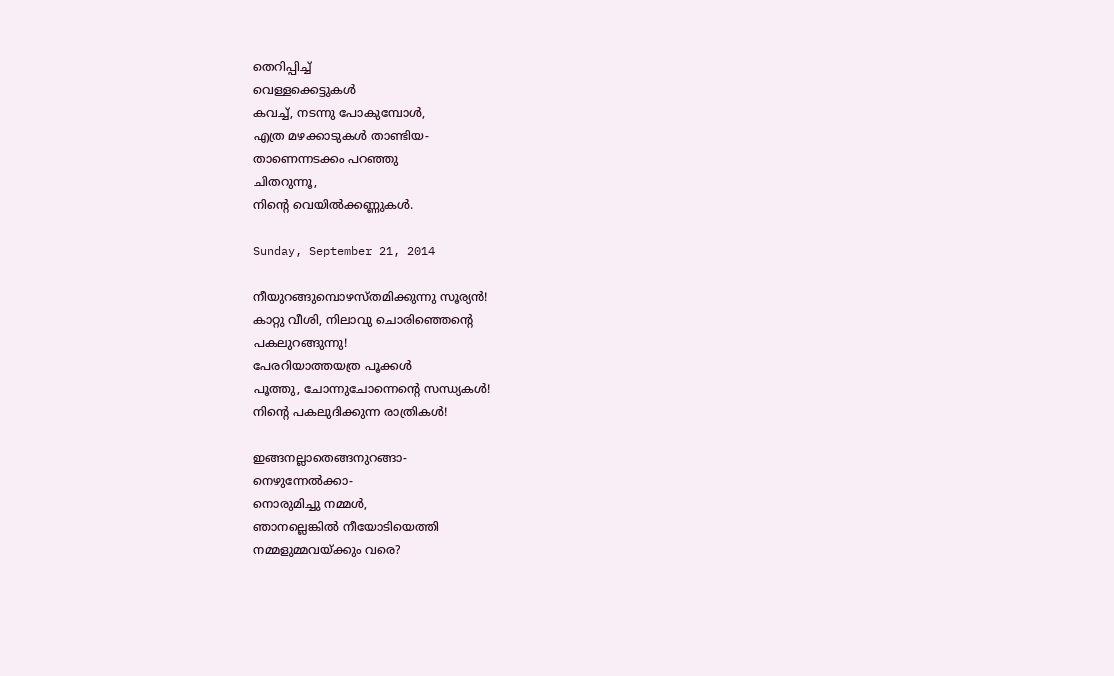തെറിപ്പിച്ച്
വെള്ളക്കെട്ടുകൾ
കവച്ച്, നടന്നു പോകുമ്പോൾ,
എത്ര മഴക്കാടുകൾ താണ്ടിയ-
താണെന്നടക്കം പറഞ്ഞു
ചിതറുന്നൂ,
നിന്റെ വെയിൽക്കണ്ണുകൾ.

Sunday, September 21, 2014

നീയുറങ്ങുമ്പൊഴസ്തമിക്കുന്നു സൂര്യൻ!
കാറ്റു വീശി, നിലാവു ചൊരിഞ്ഞെന്റെ
പകലുറങ്ങുന്നു!
പേരറിയാത്തയത്ര പൂക്കൾ
പൂത്തു, ചോന്നുചോന്നെന്റെ സന്ധ്യകൾ!
നിന്റെ പകലുദിക്കുന്ന രാത്രികൾ!

ഇങ്ങനല്ലാതെങ്ങനുറങ്ങാ-
നെഴുന്നേൽക്കാ-
നൊരുമിച്ചു നമ്മൾ,
ഞാനല്ലെങ്കിൽ നീയോടിയെത്തി
നമ്മളുമ്മവയ്ക്കും വരെ?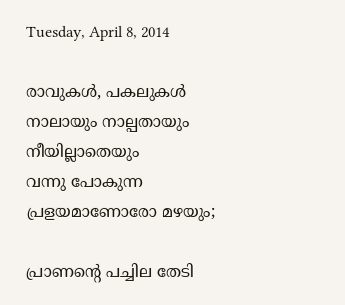Tuesday, April 8, 2014

രാവുകൾ, പകലുകൾ
നാലായും നാല്പതായും
നീയില്ലാതെയും
വന്നു പോകുന്ന
പ്രളയമാണോരോ മഴയും;

പ്രാണന്റെ പച്ചില തേടി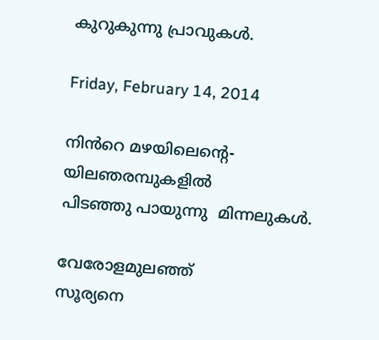കുറുകുന്നു പ്രാവുകൾ.

Friday, February 14, 2014

നിൻറെ മഴയിലെന്റെ-
യിലഞരമ്പുകളിൽ
പിടഞ്ഞു പായുന്നു  മിന്നലുകൾ.

വേരോളമുലഞ്ഞ്
സൂര്യനെ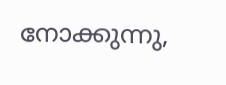നോക്കുന്നു,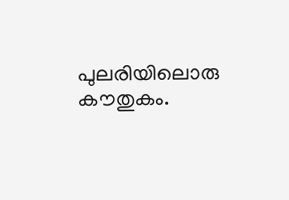പുലരിയിലൊരു കൗതുകം.